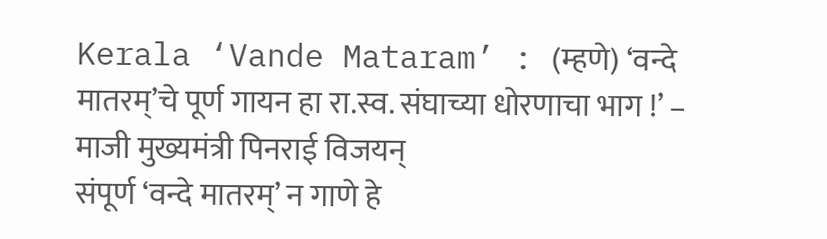Kerala ‘Vande Mataram’ : (म्हणे) ‘वन्दे मातरम्’चे पूर्ण गायन हा रा.स्व. संघाच्या धोरणाचा भाग !’ – माजी मुख्यमंत्री पिनराई विजयन्
संपूर्ण ‘वन्दे मातरम्’ न गाणे हे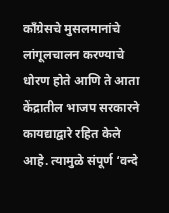काँग्रेसचे मुसलमानांचे लांगूलचालन करण्याचे धोरण होते आणि ते आता केंद्रातील भाजप सरकारने कायद्याद्वारे रहित केले आहे. त्यामुळे संपूर्ण ‘वन्दे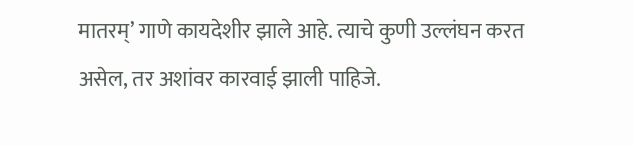मातरम्’ गाणे कायदेशीर झाले आहे. त्याचे कुणी उल्लंघन करत असेल, तर अशांवर कारवाई झाली पाहिजे.